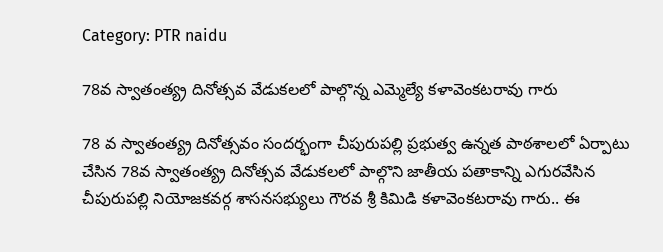Category: PTR naidu

78వ స్వాతంత్య్ర దినోత్సవ వేడుకలలో పాల్గొన్న ఎమ్మెల్యే కళావెంకటరావు గారు

78 వ స్వాతంత్య్ర దినోత్సవం సందర్భంగా చీపురుపల్లి ప్రభుత్వ ఉన్నత పాఠశాలలో ఏర్పాటు చేసిన 78వ స్వాతంత్య్ర దినోత్సవ వేడుకలలో పాల్గొని జాతీయ పతాకాన్ని ఎగురవేసిన చీపురుపల్లి నియోజకవర్గ శాసనసభ్యులు గౌరవ శ్రీ కిమిడి కళావెంకటరావు గారు.. ఈ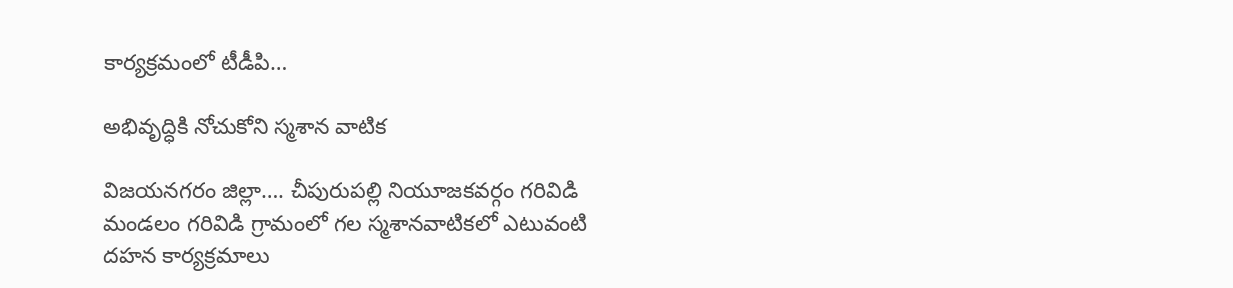కార్యక్రమంలో టీడీపి…

అభివృద్ధికి నోచుకోని స్మశాన వాటిక

విజయనగరం జిల్లా…. చీపురుపల్లి నియూజకవర్గం గరివిడి మండలం గరివిడి గ్రామంలో గల స్మశానవాటికలో ఎటువంటి దహన కార్యక్రమాలు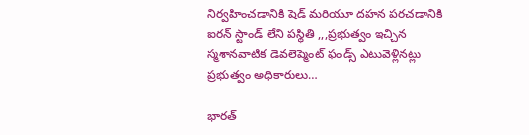నిర్వహించడానికి షెడ్ మరియూ దహన పరచడానికి ఐరన్ స్టాండ్ లేని పస్థితి ,,,ప్రభుత్వం ఇచ్చిన స్మశానవాటిక డెవలెప్మెంట్ ఫండ్స్ ఎటువెళ్లినట్లు ప్రభుత్వం అధికారులు…

భారత్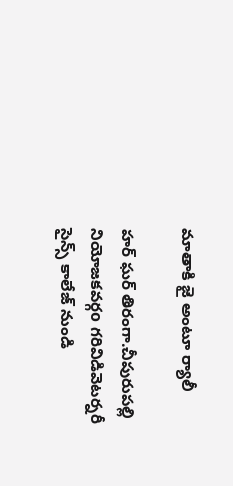మాతాకి జై అంటూ ర్యాలీ

హర్ ఘర్ తిరంగా.చీపురుపల్లి నియోజకవర్గo గరివిడివెటర్నరీ సైన్స్ కాలేజ్ నుండి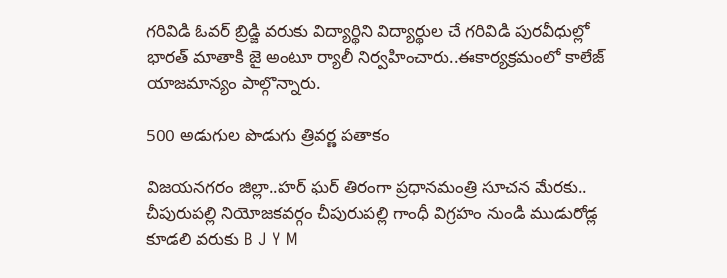గరివిడి ఓవర్ బ్రిడ్జి వరుకు విద్యార్థిని విద్యార్థుల చే గరివిడి పురవీధుల్లో భారత్ మాతాకి జై అంటూ ర్యాలీ నిర్వహించారు..ఈకార్యక్రమంలో కాలేజ్ యాజమాన్యం పాల్గొన్నారు.

500 అడుగుల పొడుగు త్రివర్ణ పతాకం

విజయనగరం జిల్లా..హర్ ఘర్ తిరంగా ప్రధానమంత్రి సూచన మేరకు.. చీపురుపల్లి నియోజకవర్గం చీపురుపల్లి గాంధీ విగ్రహం నుండి ముడురోడ్ల కూడలి వరుకు B J Y M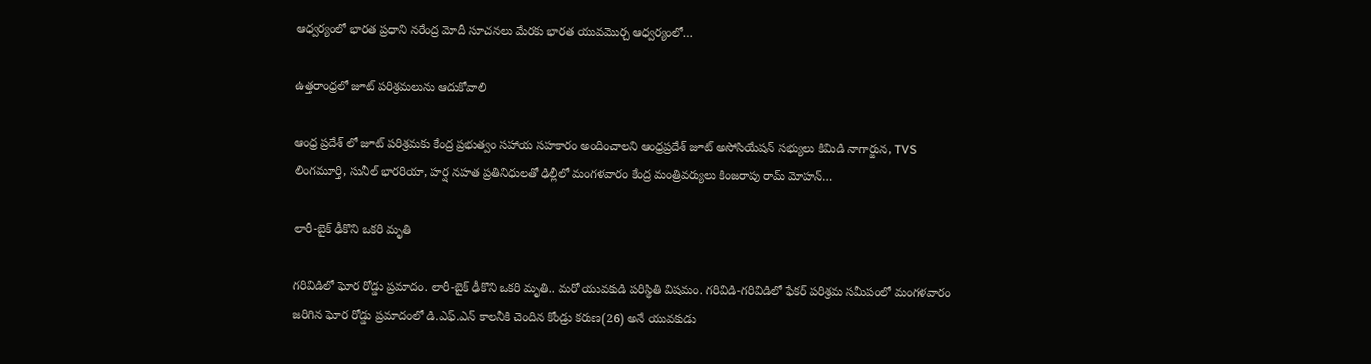ఆధ్వర్యంలో భారత ప్రధాని నరేంద్ర మోదీ సూచనలు మేరకు భారత యువమొర్చ ఆధ్వర్యంలో…

ఉత్తరాంధ్రలో జూట్ పరిశ్రమలును ఆదుకోవాలి

ఆంధ్ర ప్రదేశ్ లో జూట్ పరిశ్రమకు కేంద్ర ప్రభుత్వం సహాయ సహకారం అందించాలని ఆంధ్రప్రదేశ్ జూట్ అసోసియేషన్ సభ్యులు కిమిడి నాగార్జున, TVS లింగమూర్తి, సునీల్ భారరియా, హర్ష నహత ప్రతినిధులతో ఢిల్లీలో మంగళవారం కేంద్ర మంత్రివర్యులు కింజరాపు రామ్ మోహన్…

లారీ-బైక్ ఢీకొని ఒకరి మృతి

గరివిడిలో ఘోర రోడ్డు ప్రమాదం. లారీ-బైక్ ఢీకొని ఒకరి మృతి.. మరో యువకుడి పరిస్థితి విషమం. గరివిడి-గరివిడిలో ఫేకర్ పరిశ్రమ సమీపంలో మంగళవారం జరిగిన ఘోర రోడ్డు ప్రమాదంలో డి.ఎఫ్.ఎన్ కాలనీకి చెందిన కోండ్రు కరుణ(26) అనే యువకుడు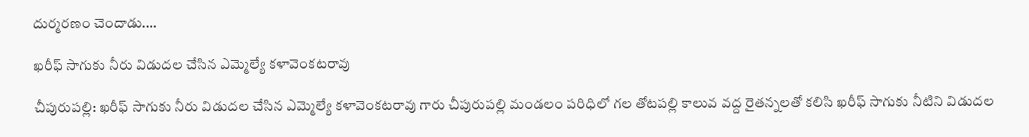దుర్మరణం చెందాడు.…

ఖరీఫ్ సాగుకు నీరు విడుదల చేసిన ఎమ్మెల్యే కళావెంకటరావు

చీపురుపల్లి: ఖరీఫ్ సాగుకు నీరు విడుదల చేసిన ఎమ్మెల్యే కళావెంకటరావు గారు చీపురుపల్లి మండలం పరిధిలో గల తోటపల్లి కాలువ వద్ద రైతన్నలతో కలిసి ఖరీఫ్ సాగుకు నీటిని విడుదల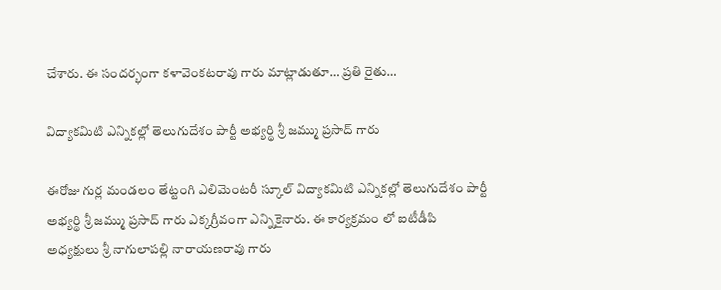చేశారు. ఈ సందర్భంగా కళావెంకటరావు గారు మాట్లాడుతూ… ప్రతి రైతు…

విద్యాకమిటి ఎన్నికల్లో తెలుగుదేశం పార్టీ అభ్యర్థి శ్రీ జమ్ము ప్రసాద్ గారు

ఈరోజు గుర్ల మండలం తేట్టంగి ఎలిమెంటరీ స్కూల్ విద్యాకమిటి ఎన్నికల్లో తెలుగుదేశం పార్టీ అభ్యర్థి శ్రీ జమ్ము ప్రసాద్ గారు ఎక్కగ్రీవంగా ఎన్నికైనారు. ఈ కార్యక్రమం లో ఐటీడీపి అధ్యక్షులు శ్రీ నాగులాపల్లి నారాయణరావు గారు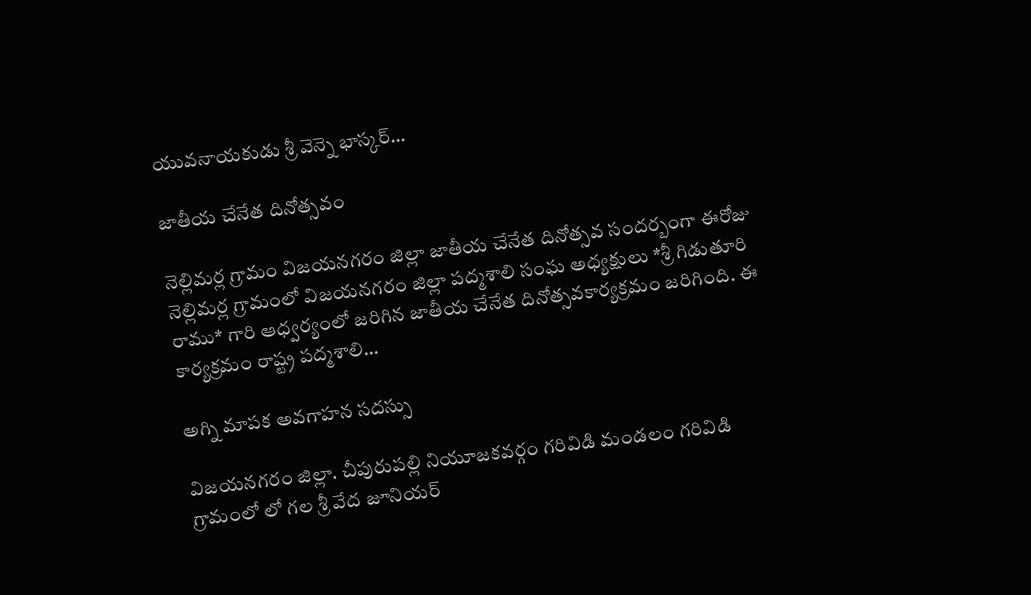యువనాయకుడు శ్రీ వెన్నె భాస్కర్…

జాతీయ చేనేత దినోత్సవం

నెల్లిమర్ల గ్రామం విజయనగరం జిల్లా జాతీయ చేనేత దినోత్సవ సందర్బంగా ఈరోజు నెల్లిమర్ల గ్రామంలో విజయనగరం జిల్లా పద్మశాలి సంఘ అధ్యక్షులు *శ్రీ గిడుతూరి రాము* గారి ఆధ్వర్యంలో జరిగిన జాతీయ చేనేత దినోత్సవకార్యక్రమం జరిగింది. ఈ కార్యక్రమం రాష్ట్ర పద్మశాలి…

అగ్ని మాపక అవగాహన సదస్సు

విజయనగరం జిల్లా. చీపురుపల్లి నియూజకవర్గం గరివిడి మండలం గరివిడి గ్రామంలో లో గల శ్రీ వేద జూనియర్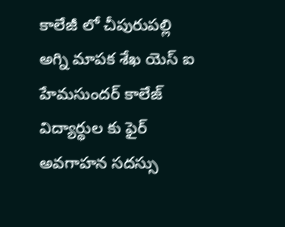కాలేజీ లో చీపురుపల్లి అగ్ని మాపక శేఖ యెస్ ఐ హేమసుందర్ కాలేజ్ విద్యార్థుల కు ఫైర్ అవగాహన సదస్సు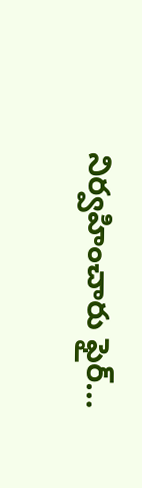నిర్వహించారు ఫైర్…